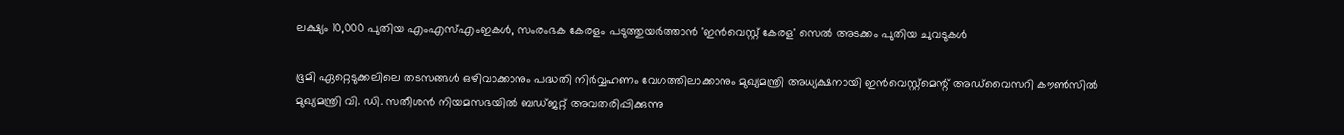ലക്ഷ്യം 10,000 പുതിയ എംഎസ്എംഇകള്‍, സംരംഭക കേരളം പടുത്തുയര്‍ത്താന്‍ 'ഇന്‍വെസ്റ്റ് കേരള' സെല്‍ അടക്കം പുതിയ ചുവടുകള്‍

ഭൂമി ഏറ്റെടുക്കലിലെ തടസങ്ങള്‍ ഒഴിവാക്കാനും പദ്ധതി നിര്‍വ്വഹണം വേഗത്തിലാക്കാനും മുഖ്യമന്ത്രി അധ്യക്ഷനായി ഇന്‍വെസ്റ്റ്‌മെന്റ് അഡ്‌വൈസറി കൗണ്‍സില്‍
മുഖ്യമന്ത്രി വി. ഡി. സതീശൻ നിയമസഭയിൽ ബഡ്ജറ്റ് അവതരിപ്പിക്കുന്നു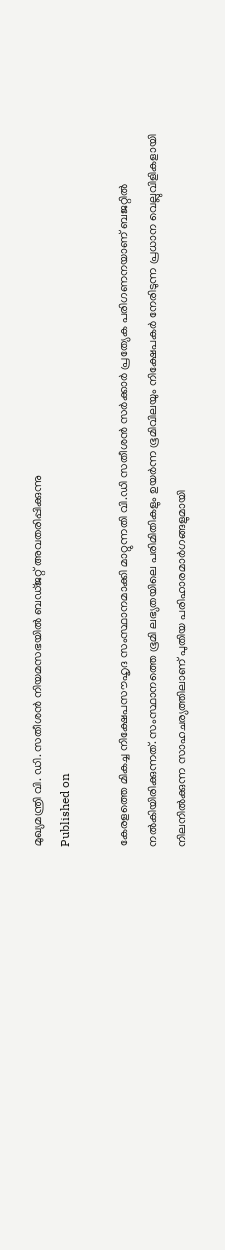മുഖ്യമന്ത്രി വി. ഡി. സതീശൻ നിയമസഭയിൽ ബഡ്ജറ്റ് അവതരിപ്പിക്കുന്നു
Published on

കേരളത്തെ മികച്ച നിക്ഷേപസൗഹൃദ സംസ്ഥാനമാക്കി മാറ്റുന്നതി വി.ഡി സതീശന്‍ സര്‍ക്കാര്‍ പ്രത്യേക പരിഗണനയാണ് ബജറ്റില്‍ നല്‍കിയിരിക്കുന്നത്. സംസ്ഥാനത്തെ ഭൂമി ലഭ്യതയിലെ പരിമിതികളും ഉയര്‍ന്ന ഭൂമിവിലയും നിക്ഷേപകര്‍ നേരിടുന്ന പ്രധാന വെല്ലുവിളികളായി നിലനില്‍ക്കുന്ന സാഹചര്യത്തിലാണ് പുതിയ പരിഹാരമാര്‍ഗങ്ങളുമായി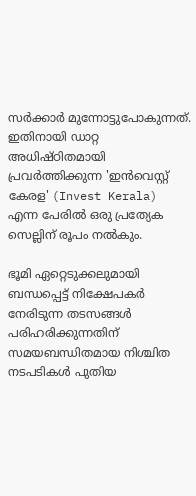സര്‍ക്കാര്‍ മുന്നോട്ടുപോകുന്നത്. ഇതിനായി ഡാറ്റ അധിഷ്ഠിതമായി പ്രവര്‍ത്തിക്കുന്ന 'ഇന്‍വെസ്റ്റ് കേരള' (Invest Kerala) എന്ന പേരില്‍ ഒരു പ്രത്യേക സെല്ലിന് രൂപം നല്‍കും.

ഭൂമി ഏറ്റെടുക്കലുമായി ബന്ധപ്പെട്ട് നിക്ഷേപകര്‍ നേരിടുന്ന തടസങ്ങള്‍ പരിഹരിക്കുന്നതിന് സമയബന്ധിതമായ നിശ്ചിത നടപടികള്‍ പുതിയ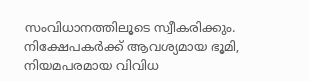സംവിധാനത്തിലൂടെ സ്വീകരിക്കും. നിക്ഷേപകര്‍ക്ക് ആവശ്യമായ ഭൂമി, നിയമപരമായ വിവിധ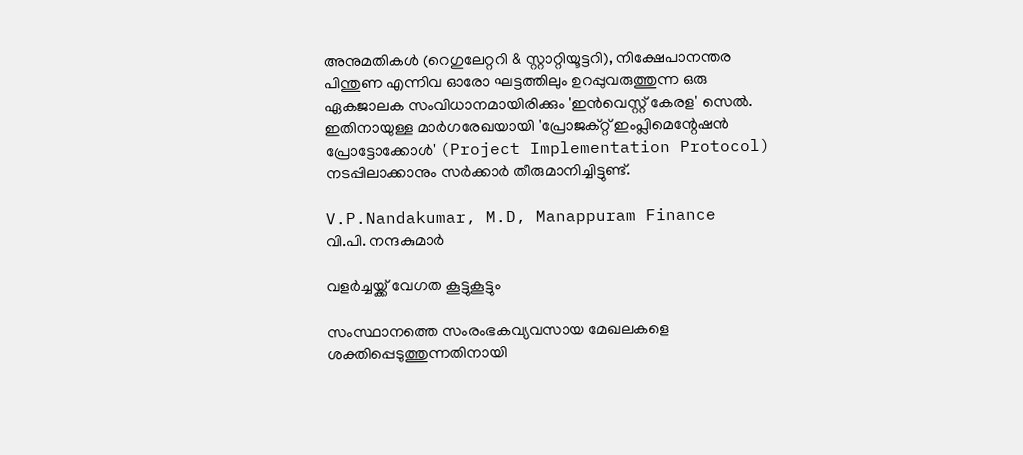അനുമതികള്‍ (റെഗുലേറ്ററി & സ്റ്റാറ്റിയൂട്ടറി), നിക്ഷേപാനന്തര പിന്തുണ എന്നിവ ഓരോ ഘട്ടത്തിലും ഉറപ്പുവരുത്തുന്ന ഒരു ഏകജാലക സംവിധാനമായിരിക്കും 'ഇന്‍വെസ്റ്റ് കേരള' സെല്‍. ഇതിനായുള്ള മാര്‍ഗരേഖയായി 'പ്രോജക്റ്റ് ഇംപ്ലിമെന്റേഷന്‍ പ്രോട്ടോക്കോള്‍' (Project Implementation Protocol) നടപ്പിലാക്കാനും സര്‍ക്കാര്‍ തീരുമാനിച്ചിട്ടുണ്ട്.

V.P.Nandakumar, M.D, Manappuram Finance
വി.പി. നന്ദകുമാര്‍

വളര്‍ച്ചയ്ക്ക് വേഗത കൂട്ടുകൂട്ടും

സംസ്ഥാനത്തെ സംരംഭകവ്യവസായ മേഖലകളെ ശക്തിപ്പെടുത്തുന്നതിനായി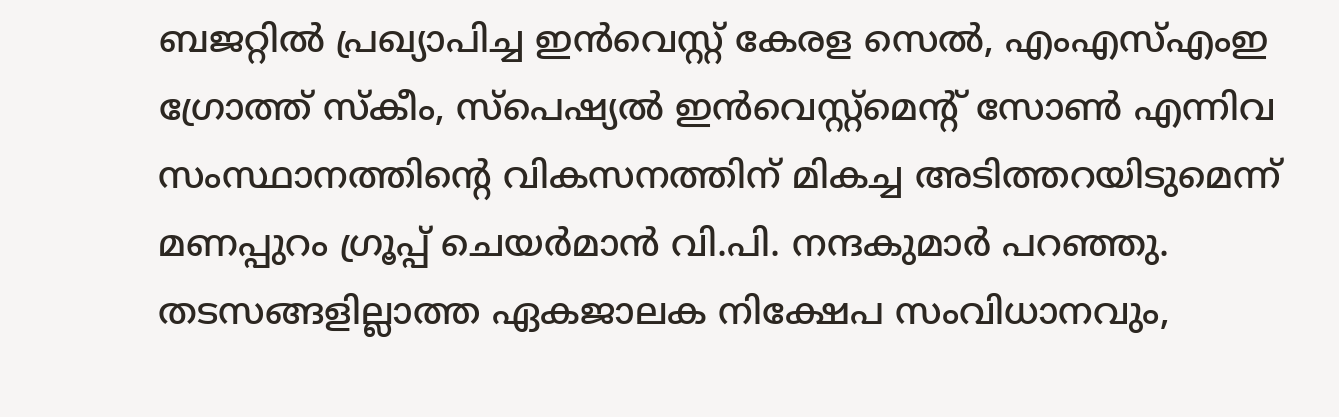ബജറ്റില്‍ പ്രഖ്യാപിച്ച ഇന്‍വെസ്റ്റ് കേരള സെല്‍, എംഎസ്എംഇ ഗ്രോത്ത് സ്‌കീം, സ്പെഷ്യല്‍ ഇന്‍വെസ്റ്റ്മെന്റ് സോണ്‍ എന്നിവ സംസ്ഥാനത്തിന്റെ വികസനത്തിന് മികച്ച അടിത്തറയിടുമെന്ന് മണപ്പുറം ഗ്രൂപ്പ് ചെയര്‍മാന്‍ വി.പി. നന്ദകുമാര്‍ പറഞ്ഞു. തടസങ്ങളില്ലാത്ത ഏകജാലക നിക്ഷേപ സംവിധാനവും,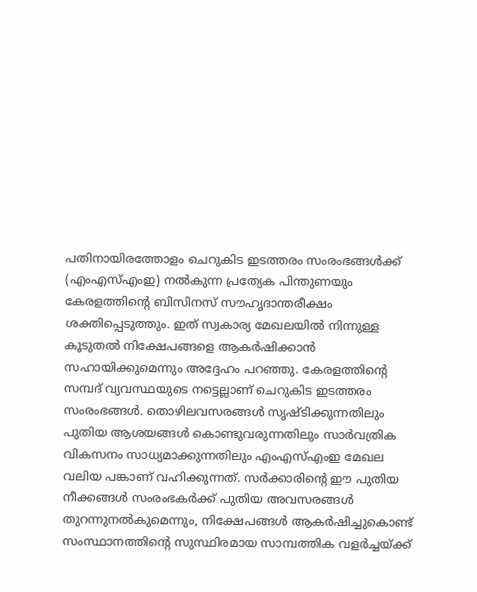പതിനായിരത്തോളം ചെറുകിട ഇടത്തരം സംരംഭങ്ങള്‍ക്ക് (എംഎസ്എംഇ) നല്‍കുന്ന പ്രത്യേക പിന്തുണയും കേരളത്തിന്റെ ബിസിനസ് സൗഹൃദാന്തരീക്ഷം ശക്തിപ്പെടുത്തും. ഇത് സ്വകാര്യ മേഖലയില്‍ നിന്നുള്ള കൂടുതല്‍ നിക്ഷേപങ്ങളെ ആകര്‍ഷിക്കാന്‍ സഹായിക്കുമെന്നും അദ്ദേഹം പറഞ്ഞു. കേരളത്തിന്റെ സമ്പദ് വ്യവസ്ഥയുടെ നട്ടെല്ലാണ് ചെറുകിട ഇടത്തരം സംരംഭങ്ങള്‍. തൊഴിലവസരങ്ങള്‍ സൃഷ്ടിക്കുന്നതിലും പുതിയ ആശയങ്ങള്‍ കൊണ്ടുവരുന്നതിലും സാര്‍വത്രിക വികസനം സാധ്യമാക്കുന്നതിലും എംഎസ്എംഇ മേഖല വലിയ പങ്കാണ് വഹിക്കുന്നത്. സര്‍ക്കാരിന്റെ ഈ പുതിയ നീക്കങ്ങള്‍ സംരംഭകര്‍ക്ക് പുതിയ അവസരങ്ങള്‍ തുറന്നുനല്‍കുമെന്നും, നിക്ഷേപങ്ങള്‍ ആകര്‍ഷിച്ചുകൊണ്ട് സംസ്ഥാനത്തിന്റെ സുസ്ഥിരമായ സാമ്പത്തിക വളര്‍ച്ചയ്ക്ക്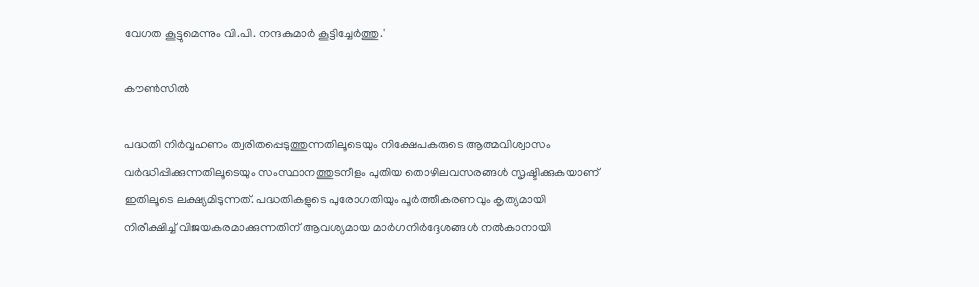വേഗത കൂട്ടുമെന്നും വി.പി. നന്ദകുമാര്‍ കൂട്ടിച്ചേര്‍ത്തു.'

കൗണ്‍സില്‍

പദ്ധതി നിര്‍വ്വഹണം ത്വരിതപ്പെടുത്തുന്നതിലൂടെയും നിക്ഷേപകരുടെ ആത്മവിശ്വാസം വര്‍ദ്ധിപ്പിക്കുന്നതിലൂടെയും സംസ്ഥാനത്തുടനീളം പുതിയ തൊഴിലവസരങ്ങള്‍ സൃഷ്ടിക്കുകയാണ് ഇതിലൂടെ ലക്ഷ്യമിടുന്നത്. പദ്ധതികളുടെ പുരോഗതിയും പൂര്‍ത്തീകരണവും കൃത്യമായി നിരീക്ഷിച്ച് വിജയകരമാക്കുന്നതിന് ആവശ്യമായ മാര്‍ഗനിര്‍ദ്ദേശങ്ങള്‍ നല്‍കാനായി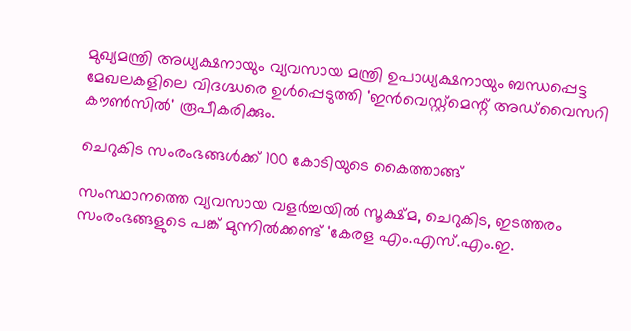മുഖ്യമന്ത്രി അധ്യക്ഷനായും വ്യവസായ മന്ത്രി ഉപാധ്യക്ഷനായും ബന്ധപ്പെട്ട മേഖലകളിലെ വിദഗ്ദ്ധരെ ഉള്‍പ്പെടുത്തി 'ഇന്‍വെസ്റ്റ്‌മെന്റ് അഡ്‌വൈസറി കൗണ്‍സില്‍' രൂപീകരിക്കും.

ചെറുകിട സംരംഭങ്ങള്‍ക്ക് 100 കോടിയുടെ കൈത്താങ്ങ്

സംസ്ഥാനത്തെ വ്യവസായ വളര്‍ച്ചയില്‍ സൂക്ഷ്മ, ചെറുകിട, ഇടത്തരം സംരംഭങ്ങളുടെ പങ്ക് മുന്നില്‍ക്കണ്ട് 'കേരള എം.എസ്.എം.ഇ.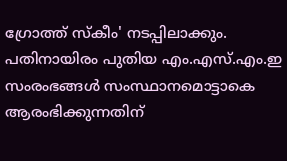ഗ്രോത്ത് സ്‌കീം' നടപ്പിലാക്കും. പതിനായിരം പുതിയ എം.എസ്.എം.ഇ സംരംഭങ്ങള്‍ സംസ്ഥാനമൊട്ടാകെ ആരംഭിക്കുന്നതിന്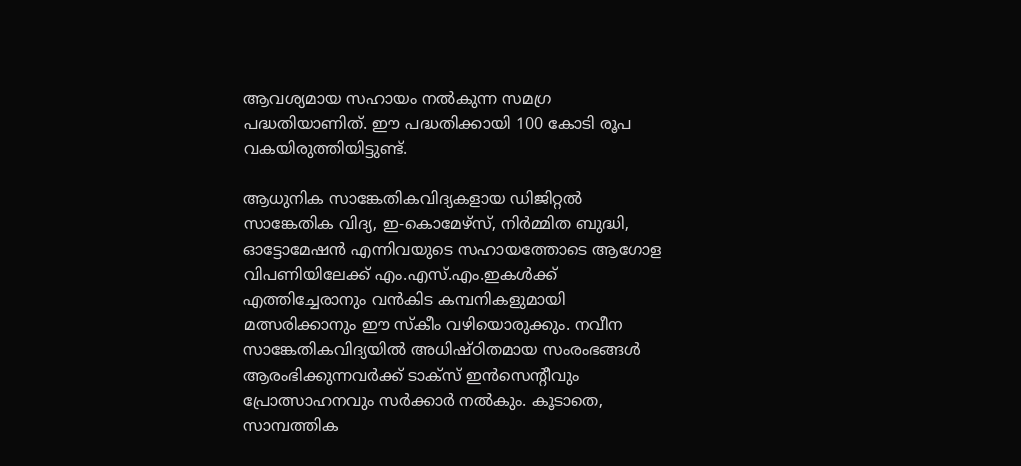ആവശ്യമായ സഹായം നല്‍കുന്ന സമഗ്ര പദ്ധതിയാണിത്. ഈ പദ്ധതിക്കായി 100 കോടി രൂപ വകയിരുത്തിയിട്ടുണ്ട്.

ആധുനിക സാങ്കേതികവിദ്യകളായ ഡിജിറ്റല്‍ സാങ്കേതിക വിദ്യ, ഇ-കൊമേഴ്‌സ്, നിര്‍മ്മിത ബുദ്ധി, ഓട്ടോമേഷന്‍ എന്നിവയുടെ സഹായത്തോടെ ആഗോള വിപണിയിലേക്ക് എം.എസ്.എം.ഇകള്‍ക്ക് എത്തിച്ചേരാനും വന്‍കിട കമ്പനികളുമായി മത്സരിക്കാനും ഈ സ്‌കീം വഴിയൊരുക്കും. നവീന സാങ്കേതികവിദ്യയില്‍ അധിഷ്ഠിതമായ സംരംഭങ്ങള്‍ ആരംഭിക്കുന്നവര്‍ക്ക് ടാക്‌സ് ഇന്‍സെന്റീവും പ്രോത്സാഹനവും സര്‍ക്കാര്‍ നല്‍കും. കൂടാതെ, സാമ്പത്തിക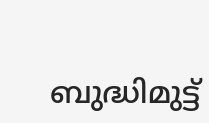ബുദ്ധിമുട്ട്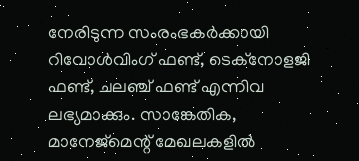നേരിടുന്ന സംരംഭകര്‍ക്കായി റിവോള്‍വിംഗ് ഫണ്ട്, ടെക്‌നോളജി ഫണ്ട്, ചലഞ്ച് ഫണ്ട് എന്നിവ ലഭ്യമാക്കും. സാങ്കേതിക, മാനേജ്‌മെന്റ് മേഖലകളില്‍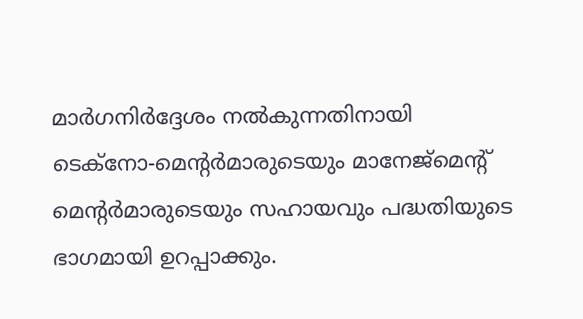മാര്‍ഗനിര്‍ദ്ദേശം നല്‍കുന്നതിനായി ടെക്‌നോ-മെന്റര്‍മാരുടെയും മാനേജ്‌മെന്റ് മെന്റര്‍മാരുടെയും സഹായവും പദ്ധതിയുടെ ഭാഗമായി ഉറപ്പാക്കും.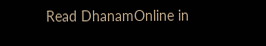Read DhanamOnline in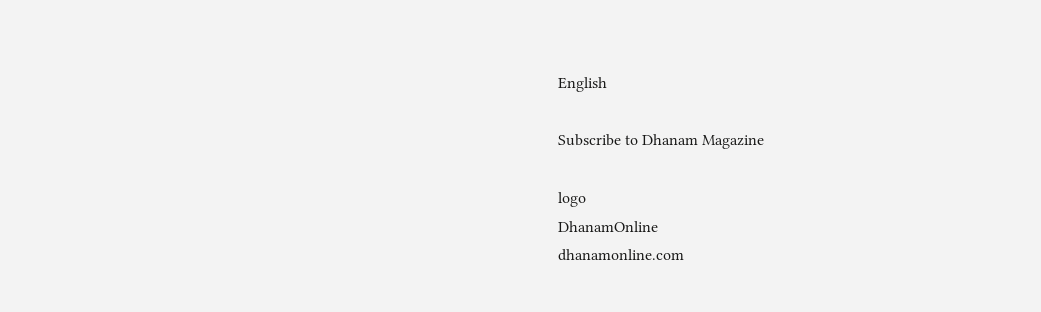English

Subscribe to Dhanam Magazine

logo
DhanamOnline
dhanamonline.com